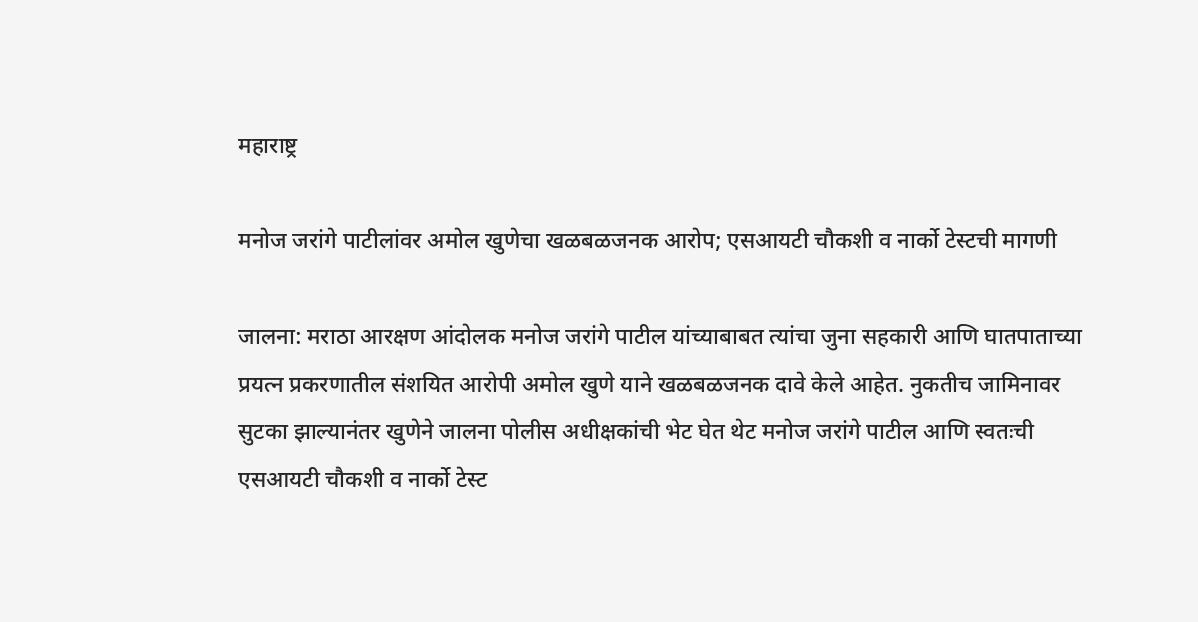महाराष्ट्र

मनोज जरांगे पाटीलांवर अमोल खुणेचा खळबळजनक आरोप; एसआयटी चौकशी व नार्को टेस्टची मागणी

जालना: मराठा आरक्षण आंदोलक मनोज जरांगे पाटील यांच्याबाबत त्यांचा जुना सहकारी आणि घातपाताच्या प्रयत्न प्रकरणातील संशयित आरोपी अमोल खुणे याने खळबळजनक दावे केले आहेत. नुकतीच जामिनावर सुटका झाल्यानंतर खुणेने जालना पोलीस अधीक्षकांची भेट घेत थेट मनोज जरांगे पाटील आणि स्वतःची एसआयटी चौकशी व नार्को टेस्ट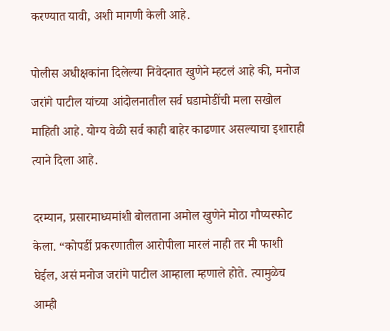करण्यात यावी, अशी मागणी केली आहे.

पोलीस अधीक्षकांना दिलेल्या निवेदनात खुणेने म्हटलं आहे की, मनोज जरांगे पाटील यांच्या आंदोलनातील सर्व घडामोडींची मला सखोल माहिती आहे. योग्य वेळी सर्व काही बाहेर काढणार असल्याचा इशाराही त्याने दिला आहे.

दरम्यान, प्रसारमाध्यमांशी बोलताना अमोल खुणेने मोठा गौप्यस्फोट केला. “कोपर्डी प्रकरणातील आरोपीला मारलं नाही तर मी फाशी घेईल, असं मनोज जरांगे पाटील आम्हाला म्हणाले होते. त्यामुळेच आम्ही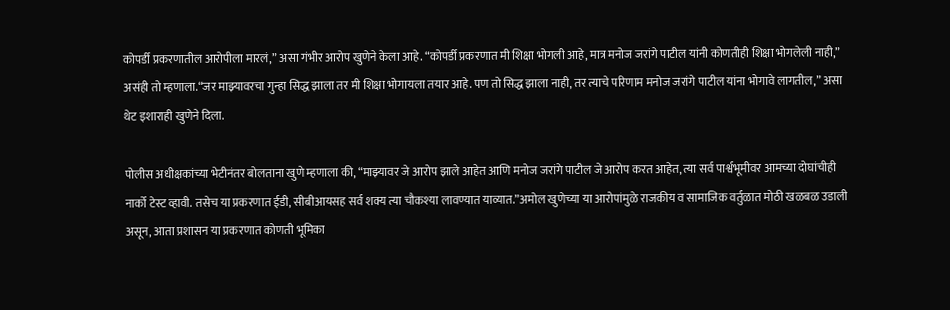कोपर्डी प्रकरणातील आरोपीला मारलं,” असा गंभीर आरोप खुणेने केला आहे. “कोपर्डी प्रकरणात मी शिक्षा भोगली आहे, मात्र मनोज जरांगे पाटील यांनी कोणतीही शिक्षा भोगलेली नाही,” असंही तो म्हणाला.“जर माझ्यावरचा गुन्हा सिद्ध झाला तर मी शिक्षा भोगायला तयार आहे. पण तो सिद्ध झाला नाही, तर त्याचे परिणाम मनोज जरांगे पाटील यांना भोगावे लागतील,” असा थेट इशाराही खुणेने दिला.

पोलीस अधीक्षकांच्या भेटीनंतर बोलताना खुणे म्हणाला की, “माझ्यावर जे आरोप झाले आहेत आणि मनोज जरांगे पाटील जे आरोप करत आहेत, त्या सर्व पार्श्वभूमीवर आमच्या दोघांचीही नार्को टेस्ट व्हावी. तसेच या प्रकरणात ईडी, सीबीआयसह सर्व शक्य त्या चौकश्या लावण्यात याव्यात.”अमोल खुणेच्या या आरोपांमुळे राजकीय व सामाजिक वर्तुळात मोठी खळबळ उडाली असून, आता प्रशासन या प्रकरणात कोणती भूमिका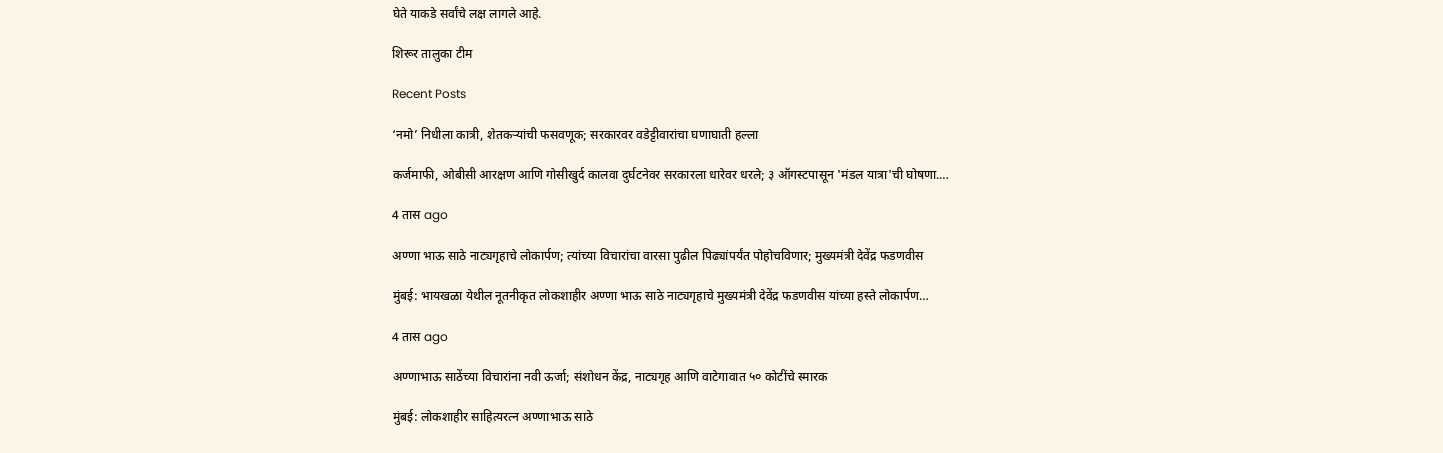घेते याकडे सर्वांचे लक्ष लागले आहे.

शिरूर तालुका टीम

Recent Posts

‘नमो’ निधीला कात्री, शेतकऱ्यांची फसवणूक; सरकारवर वडेट्टीवारांचा घणाघाती हल्ला

कर्जमाफी, ओबीसी आरक्षण आणि गोसीखुर्द कालवा दुर्घटनेवर सरकारला धारेवर धरले; ३ ऑगस्टपासून 'मंडल यात्रा'ची घोषणा.…

4 तास ago

अण्णा भाऊ साठे नाट्यगृहाचे लोकार्पण; त्यांच्या विचारांचा वारसा पुढील पिढ्यांपर्यंत पोहोचविणार; मुख्यमंत्री देवेंद्र फडणवीस

मुंबई: भायखळा येथील नूतनीकृत लोकशाहीर अण्णा भाऊ साठे नाट्यगृहाचे मुख्यमंत्री देवेंद्र फडणवीस यांच्या हस्ते लोकार्पण…

4 तास ago

अण्णाभाऊ साठेंच्या विचारांना नवी ऊर्जा; संशोधन केंद्र, नाट्यगृह आणि वाटेगावात ५० कोटींचे स्मारक

मुंबई: लोकशाहीर साहित्यरत्न अण्णाभाऊ साठे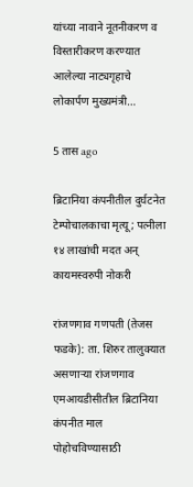यांच्या नावाने नूतनीकरण व विस्तारीकरण करण्यात आलेल्या नाट्यगृहाचे लोकार्पण मुख्यमंत्री…

5 तास ago

ब्रिटानिया कंपनीतील दुर्घटनेत टेम्पोचालकाचा मृत्यू; पत्नीला १४ लाखांची मदत अन् कायमस्वरुपी नोकरी

रांजणगाव गणपती (तेजस फडके): ता. शिरुर तालुक्यात असणाऱ्या रांजणगाव एमआयडीसीतील ब्रिटानिया कंपनीत माल पोहोचविण्यासाठी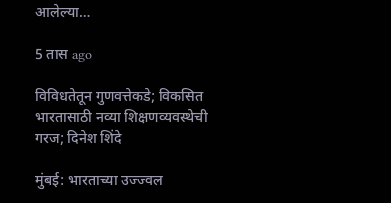आलेल्या…

5 तास ago

विविधतेतून गुणवत्तेकडे; विकसित भारतासाठी नव्या शिक्षणव्यवस्थेची गरज; दिनेश शिंदे

मुंबई: भारताच्या उज्ज्वल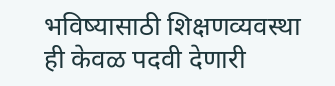भविष्यासाठी शिक्षणव्यवस्था ही केवळ पदवी देणारी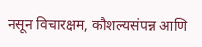नसून विचारक्षम, कौशल्यसंपन्न आणि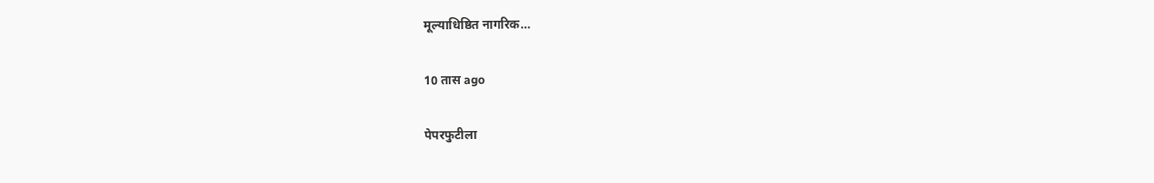मूल्याधिष्ठित नागरिक…

10 तास ago

पेपरफुटीला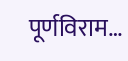पूर्णविराम…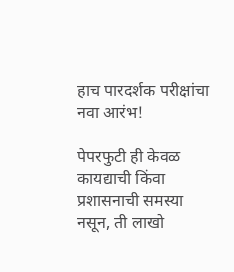हाच पारदर्शक परीक्षांचा नवा आरंभ!

पेपरफुटी ही केवळ कायद्याची किंवा प्रशासनाची समस्या नसून, ती लाखो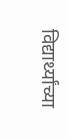विद्यार्थ्यांच्या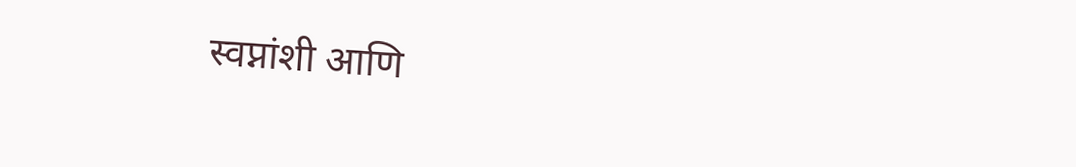स्वप्नांशी आणि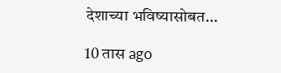देशाच्या भविष्यासोबत…

10 तास ago